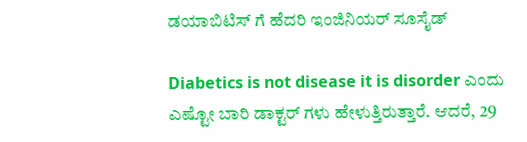ಡಯಾಬಿಟಿಸ್ ಗೆ ಹೆದರಿ ಇಂಜಿನಿಯರ್ ಸೂಸೈಡ್

Diabetics is not disease it is disorder ಎಂದು ಎಷ್ಟೋ ಬಾರಿ ಡಾಕ್ಟರ್ ಗಳು ಹೇಳುತ್ತಿರುತ್ತಾರೆ. ಆದರೆ, 29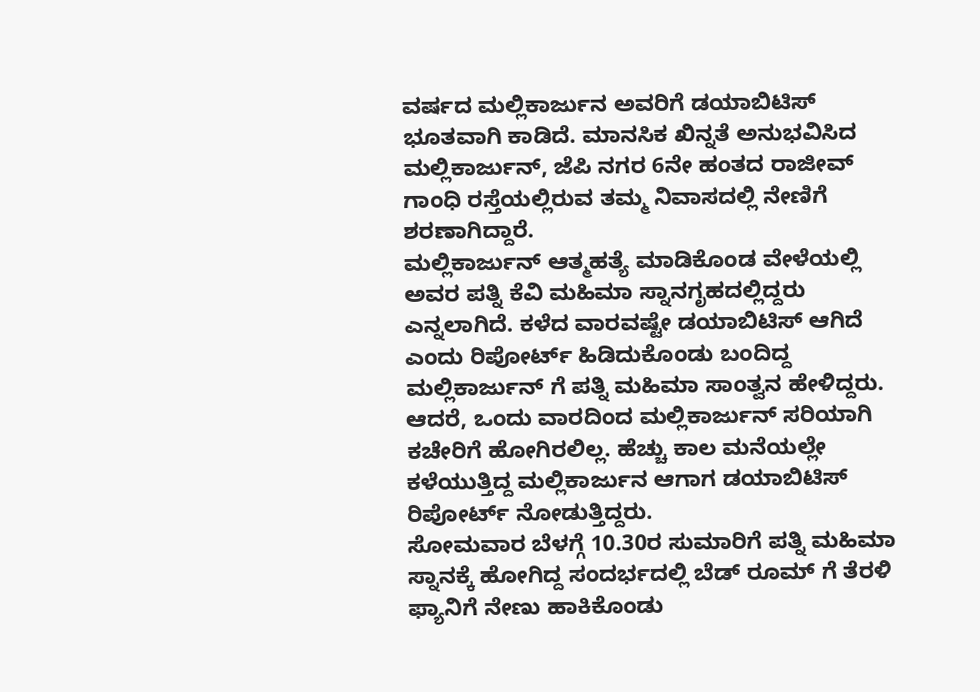ವರ್ಷದ ಮಲ್ಲಿಕಾರ್ಜುನ ಅವರಿಗೆ ಡಯಾಬಿಟಿಸ್ ಭೂತವಾಗಿ ಕಾಡಿದೆ. ಮಾನಸಿಕ ಖಿನ್ನತೆ ಅನುಭವಿಸಿದ ಮಲ್ಲಿಕಾರ್ಜುನ್, ಜೆಪಿ ನಗರ 6ನೇ ಹಂತದ ರಾಜೀವ್ ಗಾಂಧಿ ರಸ್ತೆಯಲ್ಲಿರುವ ತಮ್ಮ ನಿವಾಸದಲ್ಲಿ ನೇಣಿಗೆ ಶರಣಾಗಿದ್ದಾರೆ.
ಮಲ್ಲಿಕಾರ್ಜುನ್ ಆತ್ಮಹತ್ಯೆ ಮಾಡಿಕೊಂಡ ವೇಳೆಯಲ್ಲಿ ಅವರ ಪತ್ನಿ ಕೆವಿ ಮಹಿಮಾ ಸ್ನಾನಗೃಹದಲ್ಲಿದ್ದರು ಎನ್ನಲಾಗಿದೆ. ಕಳೆದ ವಾರವಷ್ಟೇ ಡಯಾಬಿಟಿಸ್ ಆಗಿದೆ ಎಂದು ರಿಪೋರ್ಟ್ ಹಿಡಿದುಕೊಂಡು ಬಂದಿದ್ದ ಮಲ್ಲಿಕಾರ್ಜುನ್ ಗೆ ಪತ್ನಿ ಮಹಿಮಾ ಸಾಂತ್ವನ ಹೇಳಿದ್ದರು.
ಆದರೆ, ಒಂದು ವಾರದಿಂದ ಮಲ್ಲಿಕಾರ್ಜುನ್ ಸರಿಯಾಗಿ ಕಚೇರಿಗೆ ಹೋಗಿರಲಿಲ್ಲ. ಹೆಚ್ಚು ಕಾಲ ಮನೆಯಲ್ಲೇ ಕಳೆಯುತ್ತಿದ್ದ ಮಲ್ಲಿಕಾರ್ಜುನ ಆಗಾಗ ಡಯಾಬಿಟಿಸ್ ರಿಪೋರ್ಟ್ ನೋಡುತ್ತಿದ್ದರು.
ಸೋಮವಾರ ಬೆಳಗ್ಗೆ 10.30ರ ಸುಮಾರಿಗೆ ಪತ್ನಿ ಮಹಿಮಾ ಸ್ನಾನಕ್ಕೆ ಹೋಗಿದ್ದ ಸಂದರ್ಭದಲ್ಲಿ ಬೆಡ್ ರೂಮ್ ಗೆ ತೆರಳಿ ಫ್ಯಾನಿಗೆ ನೇಣು ಹಾಕಿಕೊಂಡು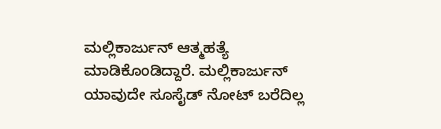ಮಲ್ಲಿಕಾರ್ಜುನ್ ಆತ್ಮಹತ್ಯೆ ಮಾಡಿಕೊಂಡಿದ್ದಾರೆ. ಮಲ್ಲಿಕಾರ್ಜುನ್ ಯಾವುದೇ ಸೂಸೈಡ್ ನೋಟ್ ಬರೆದಿಲ್ಲ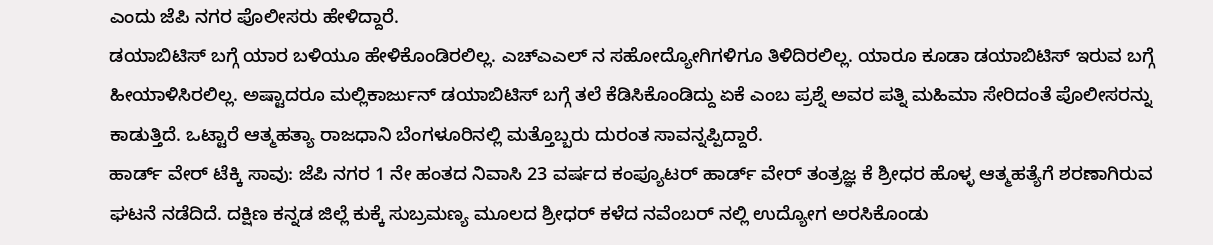ಎಂದು ಜೆಪಿ ನಗರ ಪೊಲೀಸರು ಹೇಳಿದ್ದಾರೆ.
ಡಯಾಬಿಟಿಸ್ ಬಗ್ಗೆ ಯಾರ ಬಳಿಯೂ ಹೇಳಿಕೊಂಡಿರಲಿಲ್ಲ. ಎಚ್ಎಎಲ್ ನ ಸಹೋದ್ಯೋಗಿಗಳಿಗೂ ತಿಳಿದಿರಲಿಲ್ಲ. ಯಾರೂ ಕೂಡಾ ಡಯಾಬಿಟಿಸ್ ಇರುವ ಬಗ್ಗೆ ಹೀಯಾಳಿಸಿರಲಿಲ್ಲ. ಅಷ್ಟಾದರೂ ಮಲ್ಲಿಕಾರ್ಜುನ್ ಡಯಾಬಿಟಿಸ್ ಬಗ್ಗೆ ತಲೆ ಕೆಡಿಸಿಕೊಂಡಿದ್ದು ಏಕೆ ಎಂಬ ಪ್ರಶ್ನೆ ಅವರ ಪತ್ನಿ ಮಹಿಮಾ ಸೇರಿದಂತೆ ಪೊಲೀಸರನ್ನು ಕಾಡುತ್ತಿದೆ. ಒಟ್ಟಾರೆ ಆತ್ಮಹತ್ಯಾ ರಾಜಧಾನಿ ಬೆಂಗಳೂರಿನಲ್ಲಿ ಮತ್ತೊಬ್ಬರು ದುರಂತ ಸಾವನ್ನಪ್ಪಿದ್ದಾರೆ.
ಹಾರ್ಡ್ ವೇರ್ ಟೆಕ್ಕಿ ಸಾವು: ಜೆಪಿ ನಗರ 1 ನೇ ಹಂತದ ನಿವಾಸಿ 23 ವರ್ಷದ ಕಂಪ್ಯೂಟರ್ ಹಾರ್ಡ್ ವೇರ್ ತಂತ್ರಜ್ಞ ಕೆ ಶ್ರೀಧರ ಹೊಳ್ಳ ಆತ್ಮಹತ್ಯೆಗೆ ಶರಣಾಗಿರುವ ಘಟನೆ ನಡೆದಿದೆ. ದಕ್ಷಿಣ ಕನ್ನಡ ಜಿಲ್ಲೆ ಕುಕ್ಕೆ ಸುಬ್ರಮಣ್ಯ ಮೂಲದ ಶ್ರೀಧರ್ ಕಳೆದ ನವೆಂಬರ್ ನಲ್ಲಿ ಉದ್ಯೋಗ ಅರಸಿಕೊಂಡು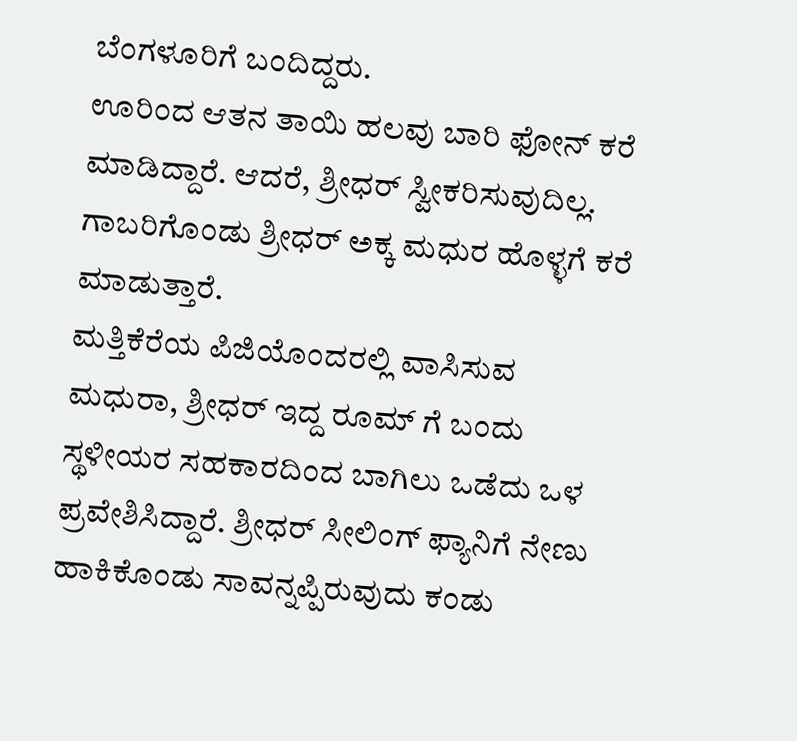ಬೆಂಗಳೂರಿಗೆ ಬಂದಿದ್ದರು.
ಊರಿಂದ ಆತನ ತಾಯಿ ಹಲವು ಬಾರಿ ಫೋನ್ ಕರೆ ಮಾಡಿದ್ದಾರೆ. ಆದರೆ, ಶ್ರೀಧರ್ ಸ್ವೀಕರಿಸುವುದಿಲ್ಲ. ಗಾಬರಿಗೊಂಡು ಶ್ರೀಧರ್ ಅಕ್ಕ ಮಧುರ ಹೊಳ್ಳಗೆ ಕರೆ ಮಾಡುತ್ತಾರೆ.
ಮತ್ತಿಕೆರೆಯ ಪಿಜಿಯೊಂದರಲ್ಲಿ ವಾಸಿಸುವ ಮಧುರಾ, ಶ್ರೀಧರ್ ಇದ್ದ ರೂಮ್ ಗೆ ಬಂದು ಸ್ಥಳೀಯರ ಸಹಕಾರದಿಂದ ಬಾಗಿಲು ಒಡೆದು ಒಳ ಪ್ರವೇಶಿಸಿದ್ದಾರೆ. ಶ್ರೀಧರ್ ಸೀಲಿಂಗ್ ಫ್ಯಾನಿಗೆ ನೇಣು ಹಾಕಿಕೊಂಡು ಸಾವನ್ನಪ್ಪಿರುವುದು ಕಂಡು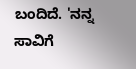ಬಂದಿದೆ. 'ನನ್ನ ಸಾವಿಗೆ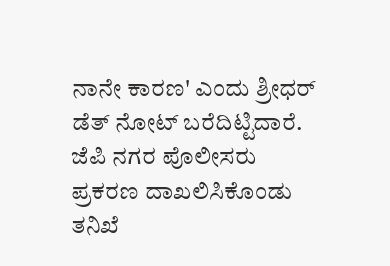ನಾನೇ ಕಾರಣ' ಎಂದು ಶ್ರೀಧರ್ ಡೆತ್ ನೋಟ್ ಬರೆದಿಟ್ಟಿದಾರೆ. ಜೆಪಿ ನಗರ ಪೊಲೀಸರು ಪ್ರಕರಣ ದಾಖಲಿಸಿಕೊಂಡು ತನಿಖೆ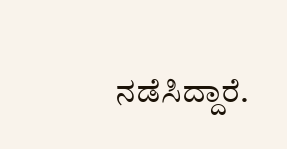ನಡೆಸಿದ್ದಾರೆ.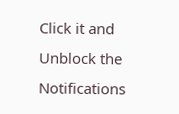Click it and Unblock the Notifications